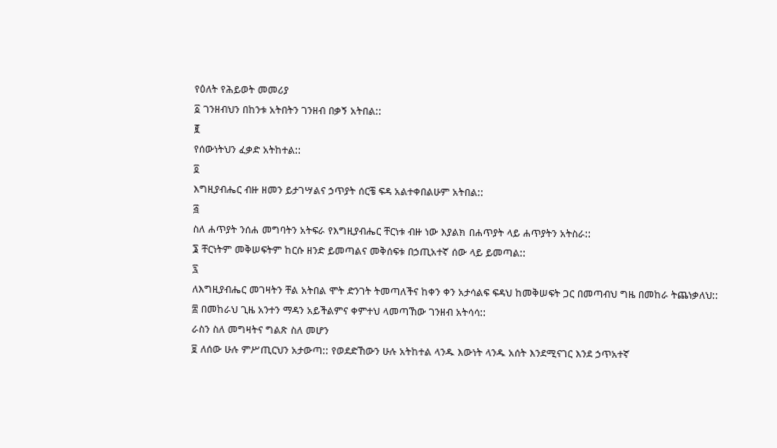የዕለት የሕይወት መመሪያ
፩ ገንዘብህን በከንቱ አትበትን ገንዘብ በቃኝ አትበል::
፪
የሰውነትህን ፈቃድ አትከተል::
፬
እግዚያብሔር ብዙ ዘመን ይታገሣልና ኃጥያት ሰርቼ ፍዳ አልተቀበልሁም አትበል::
፭
ስለ ሐጥያት ንሰሐ መግባትን አትፍራ የእግዚያብሔር ቸርነቱ ብዙ ነው እያልክ በሐጥያት ላይ ሐጥያትን አትስራ::
፮ ቸርነትም መቅሠፍትም ከርሱ ዘንድ ይመጣልና መቅሰፍቱ በኃጢአተኛ ሰው ላይ ይመጣል::
፯
ለእግዚያብሔር መገዛትን ቸል አትበል ሞት ድንገት ትመጣለችና ከቀን ቀን አታሳልፍ ፍዳህ ከመቅሠፍት ጋር በመጣብህ ግዜ በመከራ ትጨነቃለህ::
፰ በመከራህ ጊዜ አንተን ማዳን አይችልምና ቀምተህ ላመጣኸው ገንዘብ አትሳሳ::
ራስን ስለ መግዛትና ግልጽ ስለ መሆን
፱ ለሰው ሁሉ ምሥጢርህን አታውጣ:: የወደድኸውን ሁሉ አትከተል ላንዱ እውነት ላንዱ አሰት እንደሚናገር እንደ ኃጥአተኛ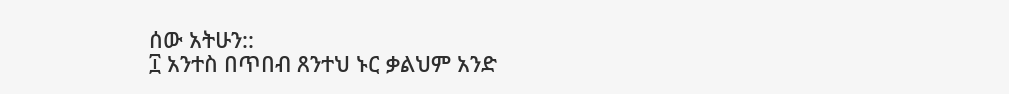ሰው አትሁን::
፲ አንተስ በጥበብ ጸንተህ ኑር ቃልህም አንድ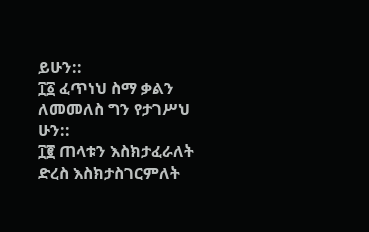ይሁን::
፲፩ ፈጥነህ ስማ ቃልን ለመመለስ ግን የታገሥህ ሁን::
፲፪ ጠላቱን እስክታፈራለት ድረስ እስክታስገርምለት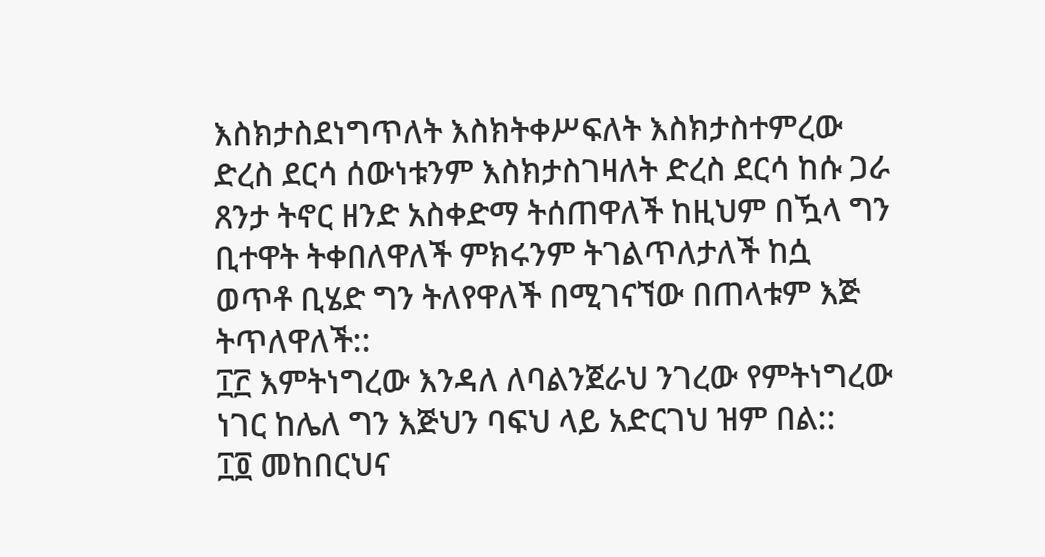እስክታስደነግጥለት እስክትቀሥፍለት እስክታስተምረው ድረስ ደርሳ ሰውነቱንም እስክታስገዛለት ድረስ ደርሳ ከሱ ጋራ ጸንታ ትኖር ዘንድ አስቀድማ ትሰጠዋለች ከዚህም በዃላ ግን ቢተዋት ትቀበለዋለች ምክሩንም ትገልጥለታለች ከሷ ወጥቶ ቢሄድ ግን ትለየዋለች በሚገናኘው በጠላቱም እጅ ትጥለዋለች::
፲፫ እምትነግረው እንዳለ ለባልንጀራህ ንገረው የምትነግረው ነገር ከሌለ ግን እጅህን ባፍህ ላይ አድርገህ ዝም በል::
፲፬ መከበርህና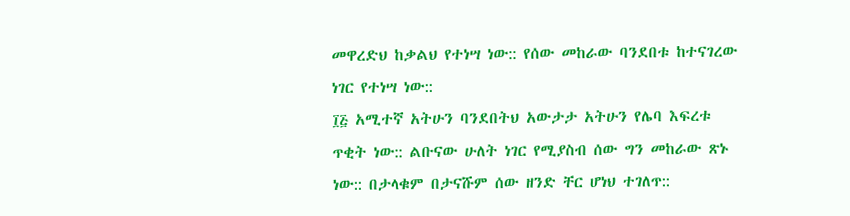መዋረድህ ከቃልህ የተነሣ ነው:: የሰው መከራው ባንደበቱ ከተናገረው ነገር የተነሣ ነው::
፲፭ አሚተኛ አትሁን ባንደበትህ አውታታ አትሁን የሌባ እፍረቱ ጥቂት ነው:: ልቡናው ሁለት ነገር የሚያስብ ሰው ግን መከራው ጽኑ ነው:: በታላቁም በታናሹም ሰው ዘንድ ቸር ሆነህ ተገለጥ::